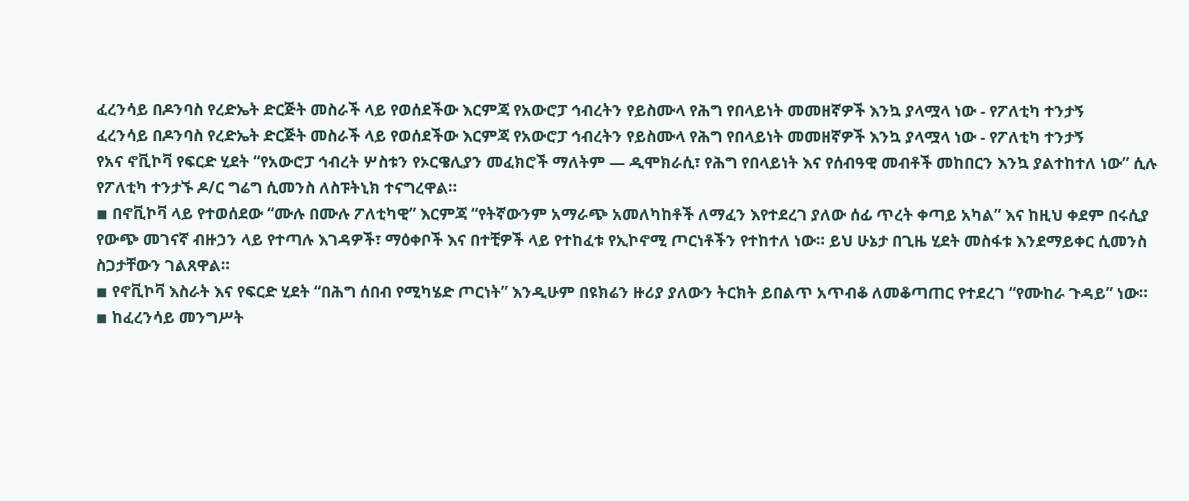ፈረንሳይ በዶንባስ የረድኤት ድርጅት መስራች ላይ የወሰደችው እርምጃ የአውሮፓ ኅብረትን የይስሙላ የሕግ የበላይነት መመዘኛዎች እንኳ ያላሟላ ነው - የፖለቲካ ተንታኝ
ፈረንሳይ በዶንባስ የረድኤት ድርጅት መስራች ላይ የወሰደችው እርምጃ የአውሮፓ ኅብረትን የይስሙላ የሕግ የበላይነት መመዘኛዎች እንኳ ያላሟላ ነው - የፖለቲካ ተንታኝ
የአና ኖቪኮቫ የፍርድ ሂደት “የአውሮፓ ኅብረት ሦስቱን የኦርዌሊያን መፈክሮች ማለትም — ዲሞክራሲ፣ የሕግ የበላይነት እና የሰብዓዊ መብቶች መከበርን እንኳ ያልተከተለ ነው” ሲሉ የፖለቲካ ተንታኙ ዶ/ር ግሬግ ሲመንስ ለስፑትኒክ ተናግረዋል።
◾ በኖቪኮቫ ላይ የተወሰደው “ሙሉ በሙሉ ፖለቲካዊ” እርምጃ “የትኛውንም አማራጭ አመለካከቶች ለማፈን እየተደረገ ያለው ሰፊ ጥረት ቀጣይ አካል” እና ከዚህ ቀደም በሩሲያ የውጭ መገናኛ ብዙኃን ላይ የተጣሉ እገዳዎች፣ ማዕቀቦች እና በተቺዎች ላይ የተከፈቱ የኢኮኖሚ ጦርነቶችን የተከተለ ነው። ይህ ሁኔታ በጊዜ ሂደት መስፋቱ እንደማይቀር ሲመንስ ስጋታቸውን ገልጸዋል።
◾ የኖቪኮቫ እስራት እና የፍርድ ሂደት “በሕግ ሰበብ የሚካሄድ ጦርነት” እንዲሁም በዩክሬን ዙሪያ ያለውን ትርክት ይበልጥ አጥብቆ ለመቆጣጠር የተደረገ “የሙከራ ጉዳይ” ነው።
◾ ከፈረንሳይ መንግሥት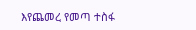እየጨመረ የመጣ ተስፋ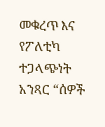መቁረጥ እና የፖለቲካ ተጋላጭነት አንጻር “ሰዎች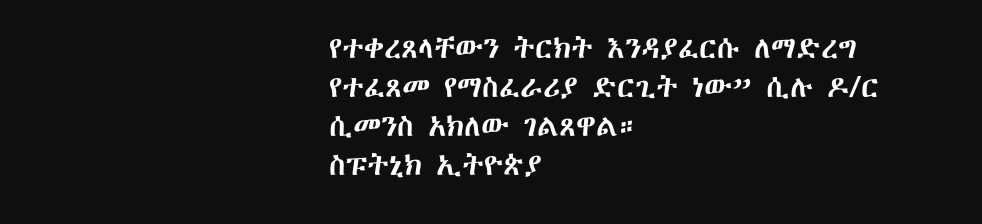የተቀረጸላቸውን ትርክት እንዳያፈርሱ ለማድረግ የተፈጸመ የማስፈራሪያ ድርጊት ነው” ሲሉ ዶ/ር ሲመንስ አክለው ገልጸዋል።
ስፑትኒክ ኢትዮጵያ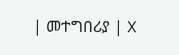| መተግበሪያ | X